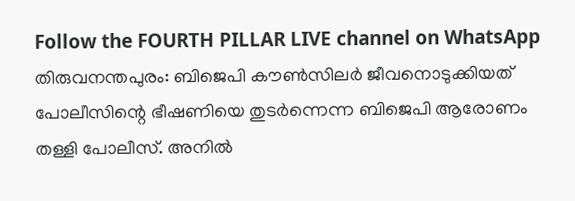Follow the FOURTH PILLAR LIVE channel on WhatsApp
തിരുവനന്തപുരം: ബിജെപി കൗൺസിലർ ജീവനൊടുക്കിയത് പോലീസിന്റെ ഭീഷണിയെ തുടർന്നെന്ന ബിജെപി ആരോണം തള്ളി പോലീസ്. അനിൽ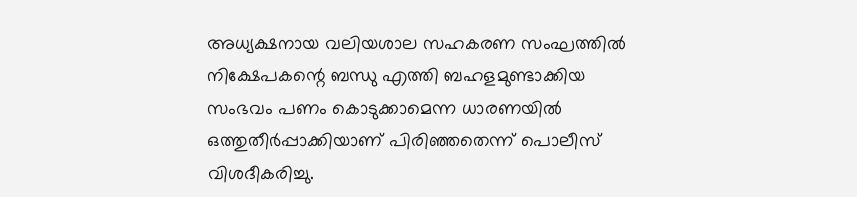അധ്യക്ഷനായ വലിയശാല സഹകരണ സംഘത്തിൽ നിക്ഷേപകന്റെ ബന്ധു എത്തി ബഹളമുണ്ടാക്കിയ സംഭവം പണം കൊടുക്കാമെന്ന ധാരണയിൽ ഒത്തുതീർപ്പാക്കിയാണ് പിരിഞ്ഞതെന്ന് പൊലീസ് വിശദീകരിച്ചു.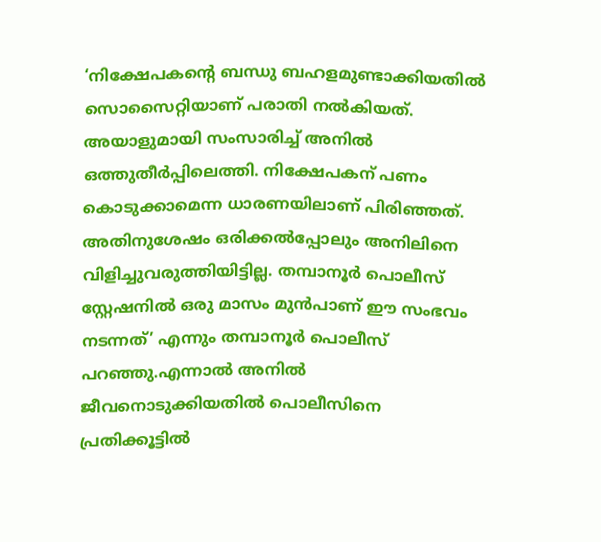‘നിക്ഷേപകന്റെ ബന്ധു ബഹളമുണ്ടാക്കിയതിൽ സൊസൈറ്റിയാണ് പരാതി നൽകിയത്. അയാളുമായി സംസാരിച്ച് അനിൽ ഒത്തുതീർപ്പിലെത്തി. നിക്ഷേപകന് പണം കൊടുക്കാമെന്ന ധാരണയിലാണ് പിരിഞ്ഞത്. അതിനുശേഷം ഒരിക്കൽപ്പോലും അനിലിനെ വിളിച്ചുവരുത്തിയിട്ടില്ല. തമ്പാനൂർ പൊലീസ് സ്റ്റേഷനിൽ ഒരു മാസം മുൻപാണ് ഈ സംഭവം നടന്നത്’ എന്നും തമ്പാനൂർ പൊലീസ് പറഞ്ഞു.എന്നാൽ അനിൽ ജീവനൊടുക്കിയതിൽ പൊലീസിനെ പ്രതിക്കൂട്ടിൽ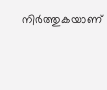നിർത്തുകയാണ്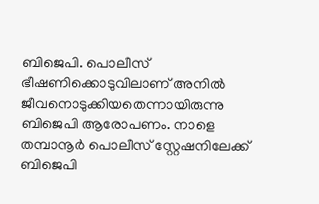ബിജെപി. പൊലീസ് ഭീഷണിക്കൊടുവിലാണ് അനിൽ ജീവനൊടുക്കിയതെന്നായിരുന്നു ബിജെപി ആരോപണം. നാളെ തമ്പാനൂർ പൊലീസ് സ്റ്റേഷനിലേക്ക് ബിജെപി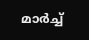മാർച്ച്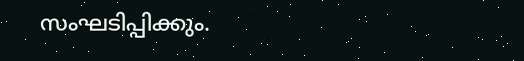സംഘടിപ്പിക്കും.